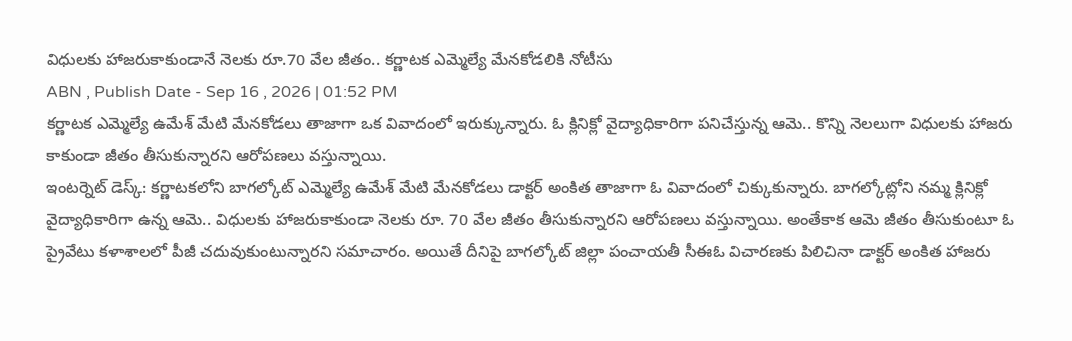విధులకు హాజరుకాకుండానే నెలకు రూ.70 వేల జీతం.. కర్ణాటక ఎమ్మెల్యే మేనకోడలికి నోటీసు
ABN , Publish Date - Sep 16 , 2026 | 01:52 PM
కర్ణాటక ఎమ్మెల్యే ఉమేశ్ మేటి మేనకోడలు తాజాగా ఒక వివాదంలో ఇరుక్కున్నారు. ఓ క్లినిక్లో వైద్యాధికారిగా పనిచేస్తున్న ఆమె.. కొన్ని నెలలుగా విధులకు హాజరు కాకుండా జీతం తీసుకున్నారని ఆరోపణలు వస్తున్నాయి.
ఇంటర్నెట్ డెస్క్: కర్ణాటకలోని బాగల్కోట్ ఎమ్మెల్యే ఉమేశ్ మేటి మేనకోడలు డాక్టర్ అంకిత తాజాగా ఓ వివాదంలో చిక్కుకున్నారు. బాగల్కోట్లోని నమ్మ క్లినిక్లో వైద్యాధికారిగా ఉన్న ఆమె.. విధులకు హాజరుకాకుండా నెలకు రూ. 70 వేల జీతం తీసుకున్నారని ఆరోపణలు వస్తున్నాయి. అంతేకాక ఆమె జీతం తీసుకుంటూ ఓ ప్రైవేటు కళాశాలలో పీజీ చదువుకుంటున్నారని సమాచారం. అయితే దీనిపై బాగల్కోట్ జిల్లా పంచాయతీ సీఈఓ విచారణకు పిలిచినా డాక్టర్ అంకిత హాజరు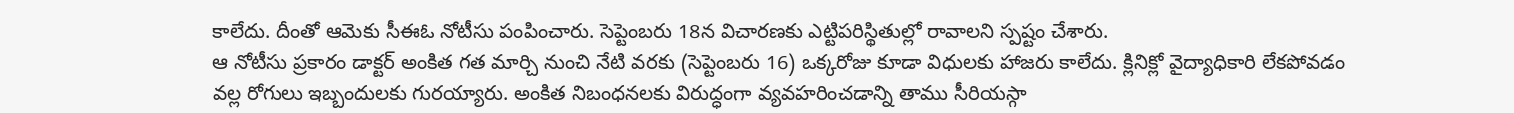కాలేదు. దీంతో ఆమెకు సీఈఓ నోటీసు పంపించారు. సెప్టెంబరు 18న విచారణకు ఎట్టిపరిస్థితుల్లో రావాలని స్పష్టం చేశారు.
ఆ నోటీసు ప్రకారం డాక్టర్ అంకిత గత మార్చి నుంచి నేటి వరకు (సెప్టెంబరు 16) ఒక్కరోజు కూడా విధులకు హాజరు కాలేదు. క్లినిక్లో వైద్యాధికారి లేకపోవడం వల్ల రోగులు ఇబ్బందులకు గురయ్యారు. అంకిత నిబంధనలకు విరుద్ధంగా వ్యవహరించడాన్ని తాము సీరియస్గా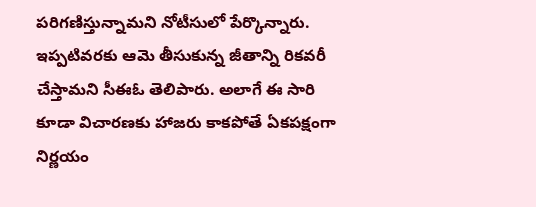పరిగణిస్తున్నామని నోటీసులో పేర్కొన్నారు.
ఇప్పటివరకు ఆమె తీసుకున్న జీతాన్ని రికవరీ చేస్తామని సీఈఓ తెలిపారు. అలాగే ఈ సారి కూడా విచారణకు హాజరు కాకపోతే ఏకపక్షంగా నిర్ణయం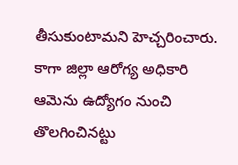తీసుకుంటామని హెచ్చరించారు. కాగా జిల్లా ఆరోగ్య అధికారి ఆమెను ఉద్యోగం నుంచి తొలగించినట్టు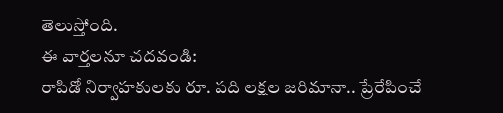తెలుస్తోంది.
ఈ వార్తలనూ చదవండి:
రాపిడో నిర్వాహకులకు రూ. పది లక్షల జరిమానా.. ప్రేరేపించే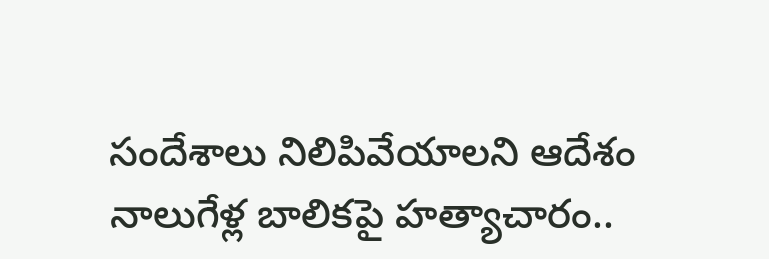సందేశాలు నిలిపివేయాలని ఆదేశం
నాలుగేళ్ల బాలికపై హత్యాచారం..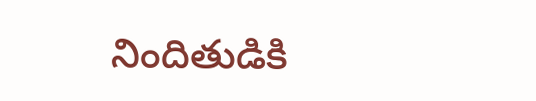నిందితుడికి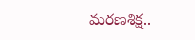మరణశిక్ష..